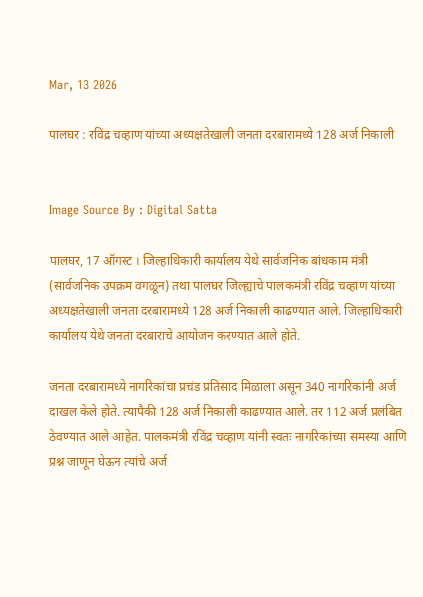Mar, 13 2026

पालघर : रविंद्र चव्हाण यांच्या अध्यक्षतेखाली जनता दरबारामध्ये 128 अर्ज निकाली


Image Source By : Digital Satta

पालघर, 17 ऑगस्ट । जिल्हाधिकारी कार्यालय येथे सार्वजनिक बांधकाम मंत्री (सार्वजनिक उपक्रम वगळून) तथा पालघर जिल्ह्याचे पालकमंत्री रविंद्र चव्हाण यांच्या अध्यक्षतेखाली जनता दरबारामध्ये 128 अर्ज निकाली काढण्यात आले. जिल्हाधिकारी कार्यालय येथे जनता दरबाराचे आयोजन करण्यात आले होते.

जनता दरबारामध्ये नागरिकांचा प्रचंड प्रतिसाद मिळाला असून 340 नागरिकांनी अर्ज दाखल केले होते. त्यापैकी 128 अर्ज निकाली काढण्यात आले. तर 112 अर्ज प्रलंबित ठेवण्यात आले आहेत. पालकमंत्री रविंद्र चव्हाण यांनी स्वतः नागरिकांच्या समस्या आणि प्रश्न जाणून घेऊन त्यांचे अर्ज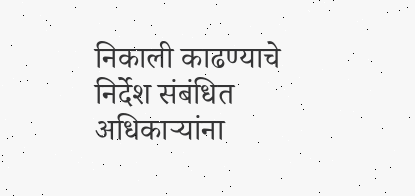निकाली काढण्याचे निर्देश संबंधित अधिकाऱ्यांना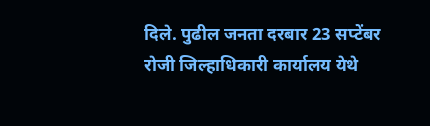दिले. पुढील जनता दरबार 23 सप्टेंबर रोजी जिल्हाधिकारी कार्यालय येथे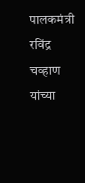पालकमंत्री रविंद्र चव्हाण यांच्या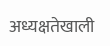अध्यक्षतेखाली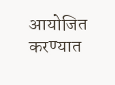आयोजित करण्यात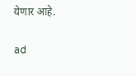येणार आहे.

ad